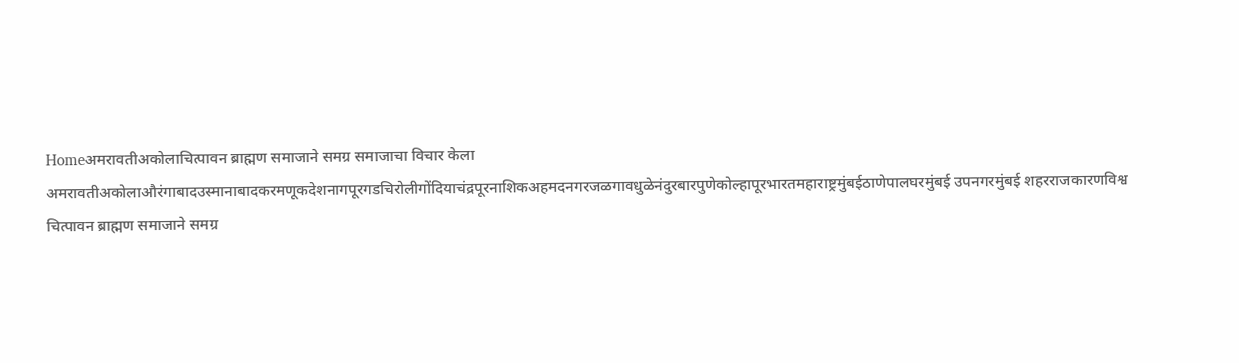Homeअमरावतीअकोलाचित्पावन ब्राह्मण समाजाने समग्र समाजाचा विचार केला अमरावतीअकोलाऔरंगाबादउस्मानाबादकरमणूकदेशनागपूरगडचिरोलीगोंदियाचंद्रपूरनाशिकअहमदनगरजळगावधुळेनंदुरबारपुणेकोल्हापूरभारतमहाराष्ट्रमुंबईठाणेपालघरमुंबई उपनगरमुंबई शहरराजकारणविश्व चित्पावन ब्राह्मण समाजाने समग्र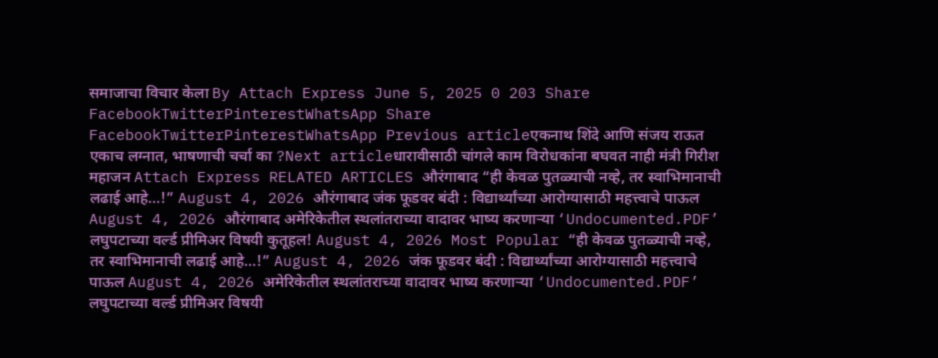समाजाचा विचार केला By Attach Express June 5, 2025 0 203 Share FacebookTwitterPinterestWhatsApp Share FacebookTwitterPinterestWhatsApp Previous articleएकनाथ शिंदे आणि संजय राऊत एकाच लग्नात, भाषणाची चर्चा का ?Next articleधारावीसाठी चांगले काम विरोधकांना बघवत नाही मंत्री गिरीश महाजन Attach Express RELATED ARTICLES औरंगाबाद “ही केवळ पुतळ्याची नव्हे, तर स्वाभिमानाची लढाई आहे…!” August 4, 2026 औरंगाबाद जंक फूडवर बंदी : विद्यार्थ्यांच्या आरोग्यासाठी महत्त्वाचे पाऊल August 4, 2026 औरंगाबाद अमेरिकेतील स्थलांतराच्या वादावर भाष्य करणाऱ्या ‘Undocumented.PDF’ लघुपटाच्या वर्ल्ड प्रीमिअर विषयी कुतूहल! August 4, 2026 Most Popular “ही केवळ पुतळ्याची नव्हे, तर स्वाभिमानाची लढाई आहे…!” August 4, 2026 जंक फूडवर बंदी : विद्यार्थ्यांच्या आरोग्यासाठी महत्त्वाचे पाऊल August 4, 2026 अमेरिकेतील स्थलांतराच्या वादावर भाष्य करणाऱ्या ‘Undocumented.PDF’ लघुपटाच्या वर्ल्ड प्रीमिअर विषयी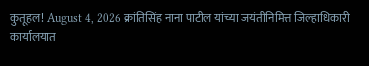कुतूहल! August 4, 2026 क्रांतिसिंह नाना पाटील यांच्या जयंतीनिमित्त जिल्हाधिकारी कार्यालयात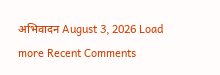अभिवादन August 3, 2026 Load more Recent Comments